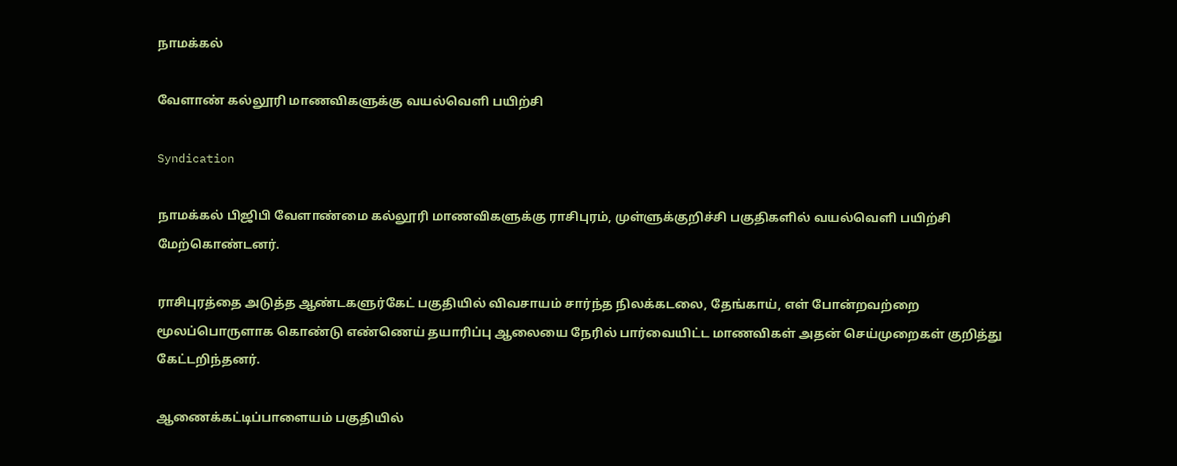நாமக்கல்

வேளாண் கல்லூரி மாணவிகளுக்கு வயல்வெளி பயிற்சி

Syndication

நாமக்கல் பிஜிபி வேளாண்மை கல்லூரி மாணவிகளுக்கு ராசிபுரம், முள்ளுக்குறிச்சி பகுதிகளில் வயல்வெளி பயிற்சி மேற்கொண்டனர்.

ராசிபுரத்தை அடுத்த ஆண்டகளுர்கேட் பகுதியில் விவசாயம் சார்ந்த நிலக்கடலை, தேங்காய், எள் போன்றவற்றை மூலப்பொருளாக கொண்டு எண்ணெய் தயாரிப்பு ஆலையை நேரில் பார்வையிட்ட மாணவிகள் அதன் செய்முறைகள் குறித்து கேட்டறிந்தனர்.

ஆணைக்கட்டிப்பாளையம் பகுதியில்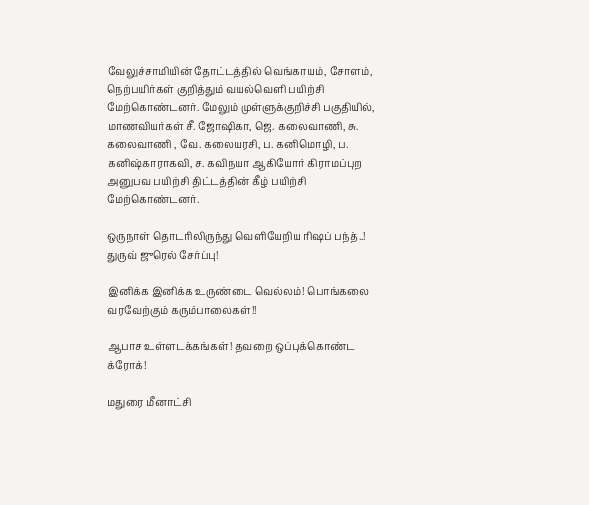வேலுச்சாமியின் தோட்டத்தில் வெங்காயம், சோளம், நெற்பயிர்கள் குறித்தும் வயல்வெளி பயிற்சி மேற்கொண்டனர். மேலும் முள்ளுக்குறிச்சி பகுதியில், மாணவியர்கள் சீ. ஜோஷிகா, ஜெ. கலைவாணி, சு. கலைவாணி , வே. கலையரசி, ப. கனிமொழி, ப. கனிஷ்காராகவி, ச. கவிநயா ஆகியோர் கிராமப்புற அனுபவ பயிற்சி திட்டத்தின் கீழ் பயிற்சி மேற்கொண்டனர்.

ஒருநாள் தொடரிலிருந்து வெளியேறிய ரிஷப் பந்த்..! துருவ் ஜுரெல் சேர்ப்பு!

இனிக்க இனிக்க உருண்டை வெல்லம்! பொங்கலை வரவேற்கும் கரும்பாலைகள்!!

ஆபாச உள்ளடக்கங்கள்! தவறை ஒப்புக்கொண்ட க்ரோக்!

மதுரை மீனாட்சி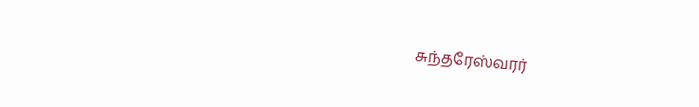சுந்தரேஸ்வரர்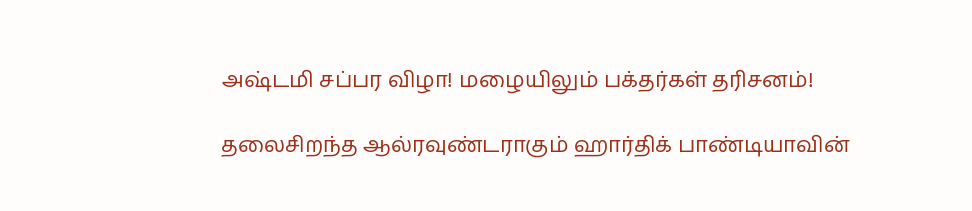அஷ்டமி சப்பர விழா! மழையிலும் பக்தர்கள் தரிசனம்!

தலைசிறந்த ஆல்ரவுண்டராகும் ஹார்திக் பாண்டியாவின்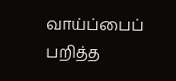வாய்ப்பைப் பறித்த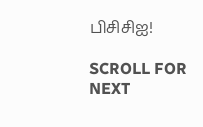பிசிசிஐ!

SCROLL FOR NEXT